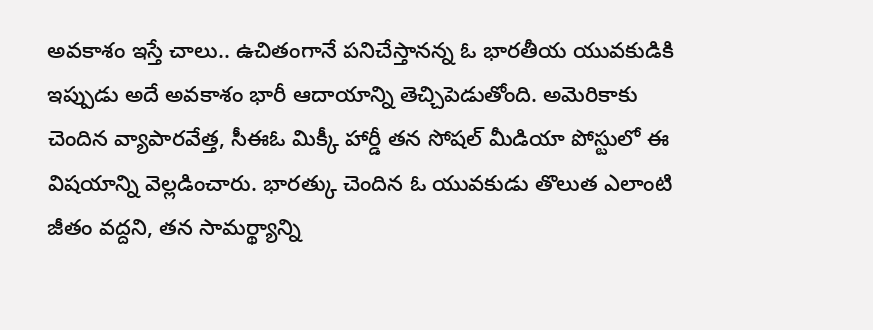అవకాశం ఇస్తే చాలు.. ఉచితంగానే పనిచేస్తానన్న ఓ భారతీయ యువకుడికి ఇప్పుడు అదే అవకాశం భారీ ఆదాయాన్ని తెచ్చిపెడుతోంది. అమెరికాకు చెందిన వ్యాపారవేత్త, సీఈఓ మిక్కీ హార్డీ తన సోషల్ మీడియా పోస్టులో ఈ విషయాన్ని వెల్లడించారు. భారత్కు చెందిన ఓ యువకుడు తొలుత ఎలాంటి జీతం వద్దని, తన సామర్థ్యాన్ని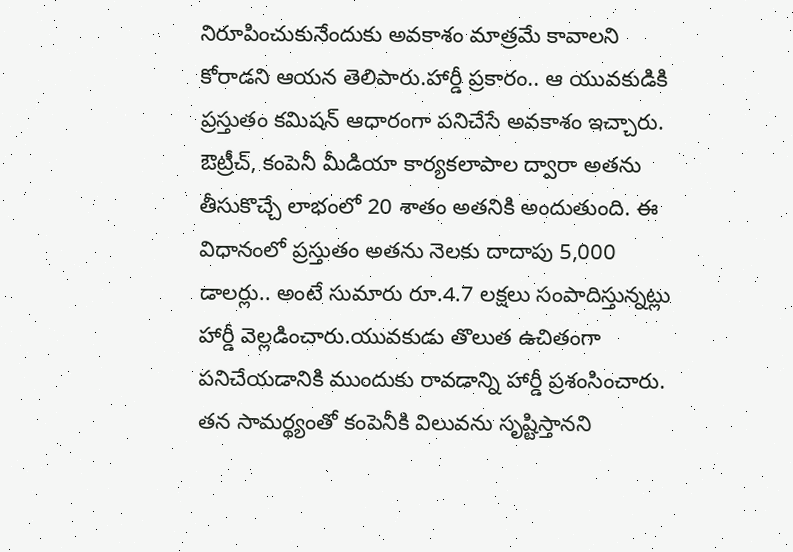నిరూపించుకునేందుకు అవకాశం మాత్రమే కావాలని కోరాడని ఆయన తెలిపారు.హార్డీ ప్రకారం.. ఆ యువకుడికి ప్రస్తుతం కమిషన్ ఆధారంగా పనిచేసే అవకాశం ఇచ్చారు. ఔట్రీచ్, కంపెనీ మీడియా కార్యకలాపాల ద్వారా అతను తీసుకొచ్చే లాభంలో 20 శాతం అతనికి అందుతుంది. ఈ విధానంలో ప్రస్తుతం అతను నెలకు దాదాపు 5,000 డాలర్లు.. అంటే సుమారు రూ.4.7 లక్షలు సంపాదిస్తున్నట్లు హార్డీ వెల్లడించారు.యువకుడు తొలుత ఉచితంగా పనిచేయడానికి ముందుకు రావడాన్ని హార్డీ ప్రశంసించారు. తన సామర్థ్యంతో కంపెనీకి విలువను సృష్టిస్తానని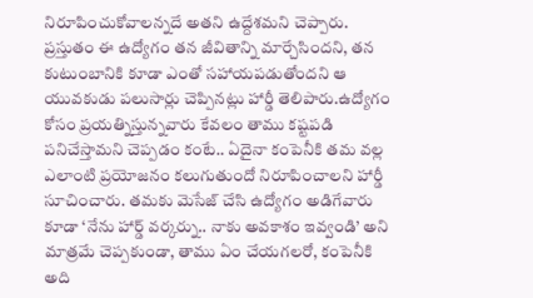నిరూపించుకోవాలన్నదే అతని ఉద్దేశమని చెప్పారు. ప్రస్తుతం ఈ ఉద్యోగం తన జీవితాన్ని మార్చేసిందని, తన కుటుంబానికి కూడా ఎంతో సహాయపడుతోందని ఆ యువకుడు పలుసార్లు చెప్పినట్లు హార్డీ తెలిపారు.ఉద్యోగం కోసం ప్రయత్నిస్తున్నవారు కేవలం తాము కష్టపడి పనిచేస్తామని చెప్పడం కంటే.. ఏదైనా కంపెనీకి తమ వల్ల ఎలాంటి ప్రయోజనం కలుగుతుందో నిరూపించాలని హార్డీ సూచించారు. తమకు మెసేజ్ చేసి ఉద్యోగం అడిగేవారు కూడా ‘నేను హార్డ్ వర్కర్ను.. నాకు అవకాశం ఇవ్వండి’ అని మాత్రమే చెప్పకుండా, తాము ఏం చేయగలరో, కంపెనీకి అది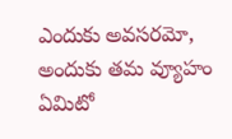ఎందుకు అవసరమో, అందుకు తమ వ్యూహం ఏమిటో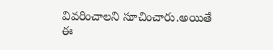వివరించాలని సూచించారు.అయితే ఈ